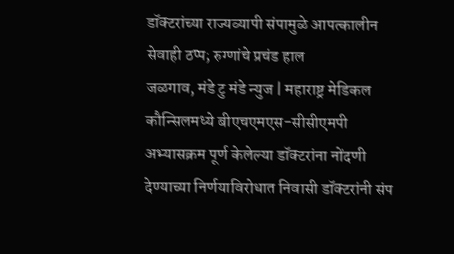डॉक्टरांच्या राज्यव्यापी संपामुळे आपत्कालीन सेवाही ठप्प; रुग्णांचे प्रचंड हाल
जळगाव, मंडे टु मंडे न्युज | महाराष्ट्र मेडिकल कौन्सिलमध्ये बीएचएमएस-सीसीएमपी अभ्यासक्रम पूर्ण केलेल्या डॉक्टरांना नोंदणी देण्याच्या निर्णयाविरोधात निवासी डॉक्टरांनी संप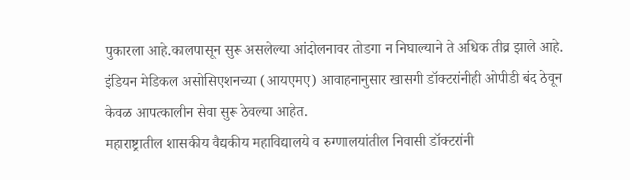पुकारला आहे.कालपासून सुरू असलेल्या आंदोलनावर तोडगा न निघाल्याने ते अधिक तीव्र झाले आहे. इंडियन मेडिकल असोसिएशनच्या (आयएमए) आवाहनानुसार खासगी डॉक्टरांनीही ओपीडी बंद ठेवून केवळ आपत्कालीन सेवा सुरू ठेवल्या आहेत.
महाराष्ट्रातील शासकीय वैद्यकीय महाविद्यालये व रुग्णालयांतील निवासी डॉक्टरांनी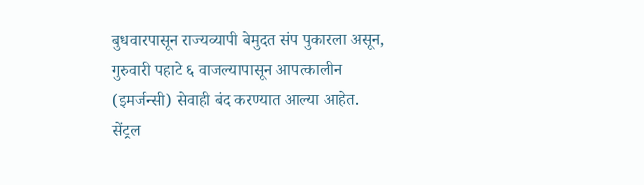बुधवारपासून राज्यव्यापी बेमुदत संप पुकारला असून, गुरुवारी पहाटे ६ वाजल्यापासून आपत्कालीन (इमर्जन्सी) सेवाही बंद करण्यात आल्या आहेत. सेंट्रल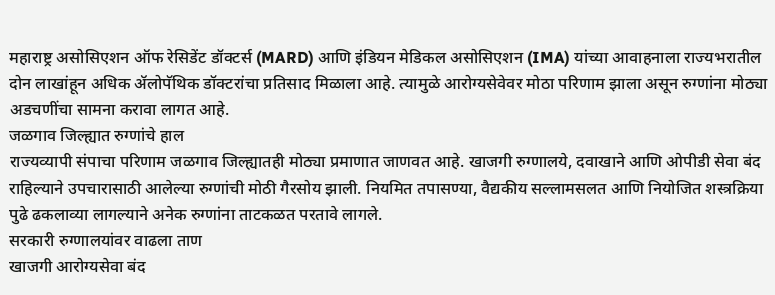महाराष्ट्र असोसिएशन ऑफ रेसिडेंट डॉक्टर्स (MARD) आणि इंडियन मेडिकल असोसिएशन (IMA) यांच्या आवाहनाला राज्यभरातील दोन लाखांहून अधिक ॲलोपॅथिक डॉक्टरांचा प्रतिसाद मिळाला आहे. त्यामुळे आरोग्यसेवेवर मोठा परिणाम झाला असून रुग्णांना मोठ्या अडचणींचा सामना करावा लागत आहे.
जळगाव जिल्ह्यात रुग्णांचे हाल
राज्यव्यापी संपाचा परिणाम जळगाव जिल्ह्यातही मोठ्या प्रमाणात जाणवत आहे. खाजगी रुग्णालये, दवाखाने आणि ओपीडी सेवा बंद राहिल्याने उपचारासाठी आलेल्या रुग्णांची मोठी गैरसोय झाली. नियमित तपासण्या, वैद्यकीय सल्लामसलत आणि नियोजित शस्त्रक्रिया पुढे ढकलाव्या लागल्याने अनेक रुग्णांना ताटकळत परतावे लागले.
सरकारी रुग्णालयांवर वाढला ताण
खाजगी आरोग्यसेवा बंद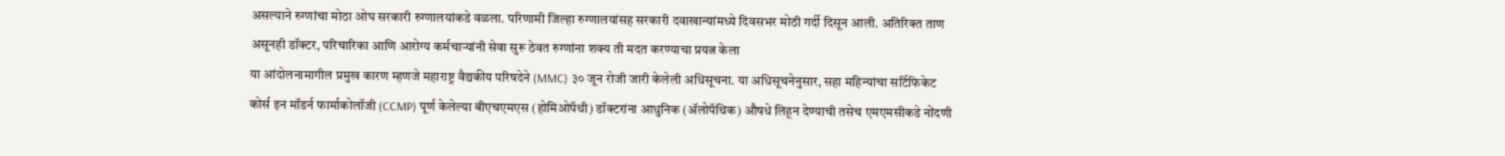असल्याने रुग्णांचा मोठा ओघ सरकारी रुग्णालयांकडे वळला. परिणामी जिल्हा रुग्णालयांसह सरकारी दवाखान्यांमध्ये दिवसभर मोठी गर्दी दिसून आली. अतिरिक्त ताण असूनही डॉक्टर, परिचारिका आणि आरोग्य कर्मचाऱ्यांनी सेवा सुरू ठेवत रुग्णांना शक्य ती मदत करण्याचा प्रयत्न केला
या आंदोलनामागील प्रमुख कारण म्हणजे महाराष्ट्र वैद्यकीय परिषदेने (MMC) ३० जून रोजी जारी केलेली अधिसूचना. या अधिसूचनेनुसार, सहा महिन्यांचा सर्टिफिकेट कोर्स इन मॉडर्न फार्माकोलॉजी (CCMP) पूर्ण केलेल्या बीएचएमएस (होमिओपॅथी) डॉक्टरांना आधुनिक (ॲलोपॅथिक) औषधे लिहून देण्याची तसेच एमएमसीकडे नोंदणी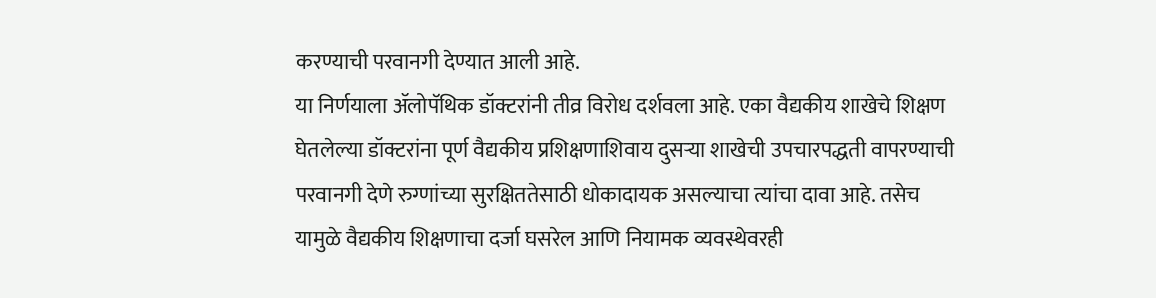करण्याची परवानगी देण्यात आली आहे.
या निर्णयाला ॲलोपॅथिक डॉक्टरांनी तीव्र विरोध दर्शवला आहे. एका वैद्यकीय शाखेचे शिक्षण घेतलेल्या डॉक्टरांना पूर्ण वैद्यकीय प्रशिक्षणाशिवाय दुसऱ्या शाखेची उपचारपद्धती वापरण्याची परवानगी देणे रुग्णांच्या सुरक्षिततेसाठी धोकादायक असल्याचा त्यांचा दावा आहे. तसेच यामुळे वैद्यकीय शिक्षणाचा दर्जा घसरेल आणि नियामक व्यवस्थेवरही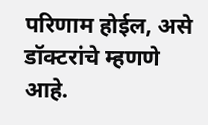परिणाम होईल, असे डॉक्टरांचे म्हणणे आहे.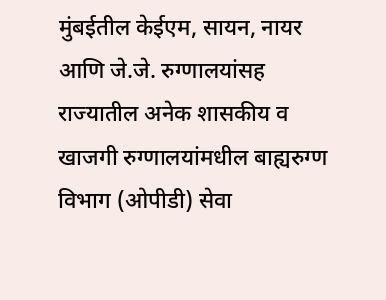मुंबईतील केईएम, सायन, नायर आणि जे.जे. रुग्णालयांसह राज्यातील अनेक शासकीय व खाजगी रुग्णालयांमधील बाह्यरुग्ण विभाग (ओपीडी) सेवा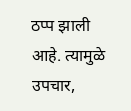ठप्प झाली आहे. त्यामुळे उपचार,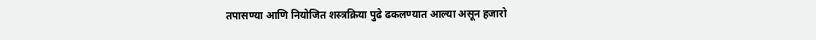तपासण्या आणि नियोजित शस्त्रक्रिया पुढे ढकलण्यात आल्या असून हजारो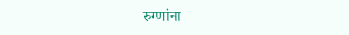रुग्णांना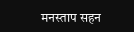मनस्ताप सहन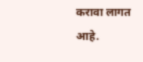करावा लागत आहे.